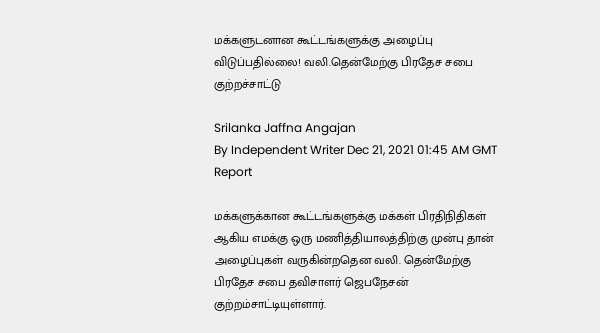மக்களுடனான கூட்டங்களுக்கு அழைப்பு விடுப்பதில்லை! வலி.தென்மேற்கு பிரதேச சபை குற்றச்சாட்டு

Srilanka Jaffna Angajan
By Independent Writer Dec 21, 2021 01:45 AM GMT
Report

மக்களுக்கான கூட்டங்களுக்கு மக்கள் பிரதிநிதிகள் ஆகிய எமக்கு ஒரு மணித்தியாலத்திற்கு முன்பு தான் அழைப்புகள் வருகின்றதென வலி. தென்மேற்கு பிரதேச சபை தவிசாளர் ஜெபநேசன் குற்றம்சாட்டியுள்ளார்.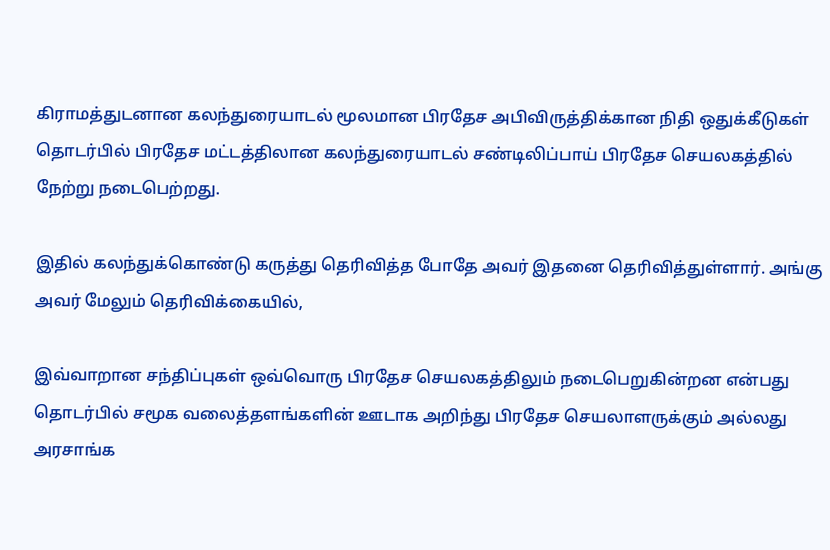கிராமத்துடனான கலந்துரையாடல் மூலமான பிரதேச அபிவிருத்திக்கான நிதி ஒதுக்கீடுகள் தொடர்பில் பிரதேச மட்டத்திலான கலந்துரையாடல் சண்டிலிப்பாய் பிரதேச செயலகத்தில் நேற்று நடைபெற்றது.

இதில் கலந்துக்கொண்டு கருத்து தெரிவித்த போதே அவர் இதனை தெரிவித்துள்ளார். அங்கு அவர் மேலும் தெரிவிக்கையில்,

இவ்வாறான சந்திப்புகள் ஒவ்வொரு பிரதேச செயலகத்திலும் நடைபெறுகின்றன என்பது தொடர்பில் சமூக வலைத்தளங்களின் ஊடாக அறிந்து பிரதேச செயலாளருக்கும் அல்லது அரசாங்க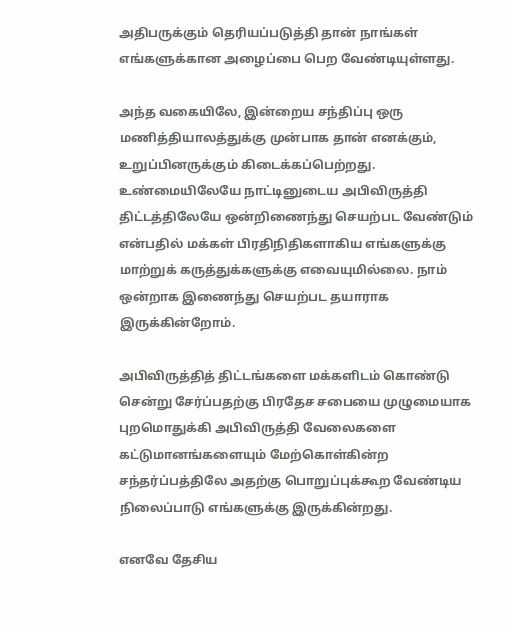அதிபருக்கும் தெரியப்படுத்தி தான் நாங்கள் எங்களுக்கான அழைப்பை பெற வேண்டியுள்ளது.

அந்த வகையிலே, இன்றைய சந்திப்பு ஒரு மணித்தியாலத்துக்கு முன்பாக தான் எனக்கும், உறுப்பினருக்கும் கிடைக்கப்பெற்றது. உண்மையிலேயே நாட்டினுடைய அபிவிருத்தி திட்டத்திலேயே ஒன்றிணைந்து செயற்பட வேண்டும் என்பதில் மக்கள் பிரதிநிதிகளாகிய எங்களுக்கு மாற்றுக் கருத்துக்களுக்கு எவையுமில்லை. நாம் ஒன்றாக இணைந்து செயற்பட தயாராக இருக்கின்றோம்.

அபிவிருத்தித் திட்டங்களை மக்களிடம் கொண்டு சென்று சேர்ப்பதற்கு பிரதேச சபையை முழுமையாக புறமொதுக்கி அபிவிருத்தி வேலைகளை கட்டுமானங்களையும் மேற்கொள்கின்ற சந்தர்ப்பத்திலே அதற்கு பொறுப்புக்கூற வேண்டிய நிலைப்பாடு எங்களுக்கு இருக்கின்றது.

எனவே தேசிய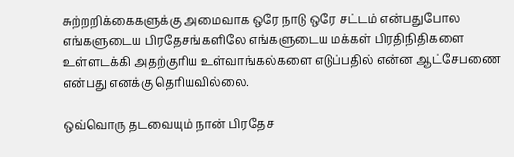சுற்றறிக்கைகளுக்கு அமைவாக ஒரே நாடு ஒரே சட்டம் என்பதுபோல எங்களுடைய பிரதேசங்களிலே எங்களுடைய மக்கள் பிரதிநிதிகளை உள்ளடக்கி அதற்குரிய உள்வாங்கல்களை எடுப்பதில் என்ன ஆட்சேபணை என்பது எனக்கு தெரியவில்லை.

ஒவ்வொரு தடவையும் நான் பிரதேச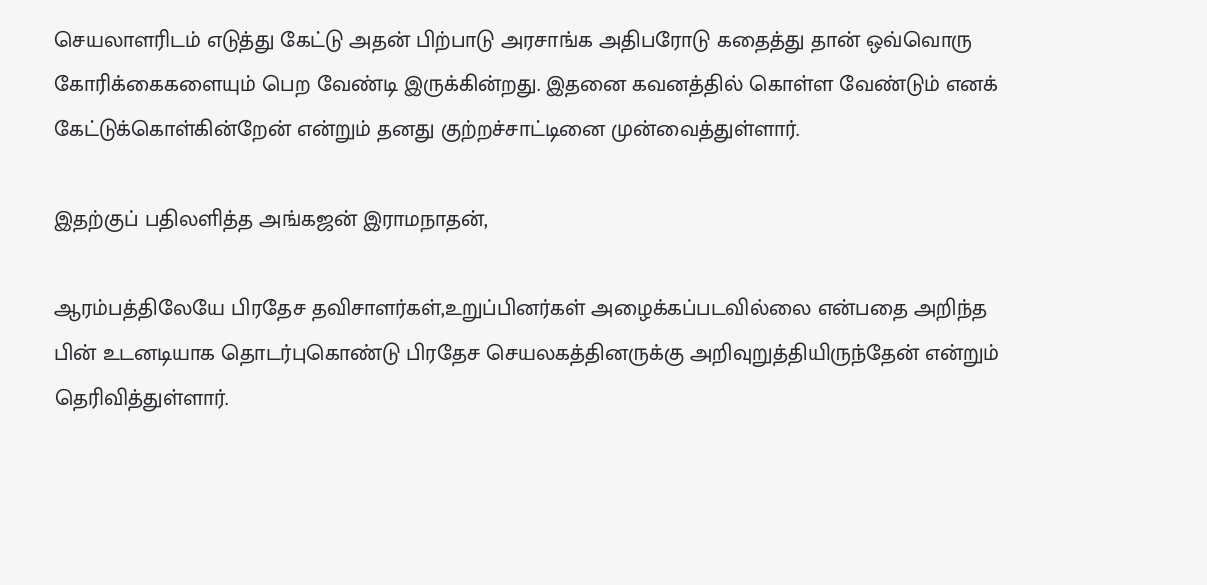செயலாளரிடம் எடுத்து கேட்டு அதன் பிற்பாடு அரசாங்க அதிபரோடு கதைத்து தான் ஒவ்வொரு கோரிக்கைகளையும் பெற வேண்டி இருக்கின்றது. இதனை கவனத்தில் கொள்ள வேண்டும் எனக் கேட்டுக்கொள்கின்றேன் என்றும் தனது குற்றச்சாட்டினை முன்வைத்துள்ளார்.

இதற்குப் பதிலளித்த அங்கஜன் இராமநாதன்,

ஆரம்பத்திலேயே பிரதேச தவிசாளர்கள்,உறுப்பினர்கள் அழைக்கப்படவில்லை என்பதை அறிந்த பின் உடனடியாக தொடர்புகொண்டு பிரதேச செயலகத்தினருக்கு அறிவுறுத்தியிருந்தேன் என்றும் தெரிவித்துள்ளார்.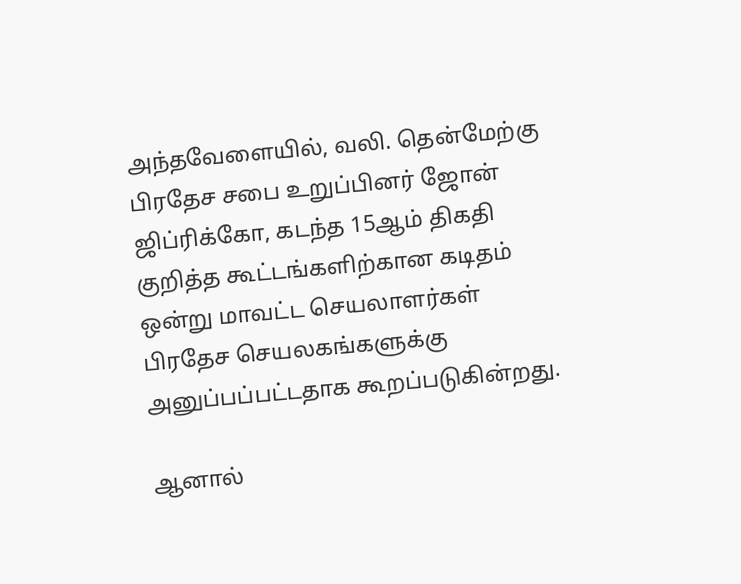அந்தவேளையில், வலி. தென்மேற்கு பிரதேச சபை உறுப்பினர் ஜோன் ஜிப்ரிக்கோ, கடந்த 15ஆம் திகதி குறித்த கூட்டங்களிற்கான கடிதம் ஒன்று மாவட்ட செயலாளர்கள் பிரதேச செயலகங்களுக்கு அனுப்பப்பட்டதாக கூறப்படுகின்றது.

ஆனால்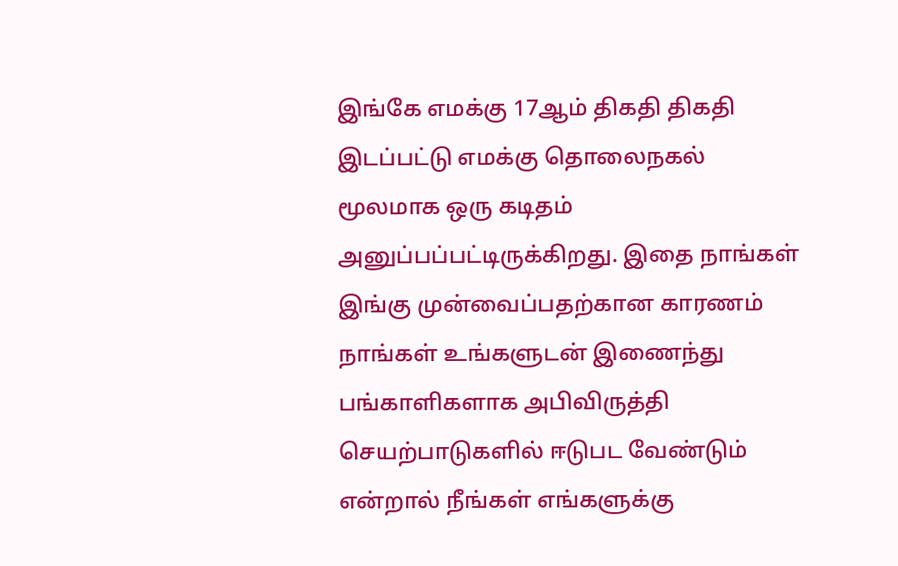இங்கே எமக்கு 17ஆம் திகதி திகதி இடப்பட்டு எமக்கு தொலைநகல் மூலமாக ஒரு கடிதம் அனுப்பப்பட்டிருக்கிறது. இதை நாங்கள் இங்கு முன்வைப்பதற்கான காரணம் நாங்கள் உங்களுடன் இணைந்து பங்காளிகளாக அபிவிருத்தி செயற்பாடுகளில் ஈடுபட வேண்டும் என்றால் நீங்கள் எங்களுக்கு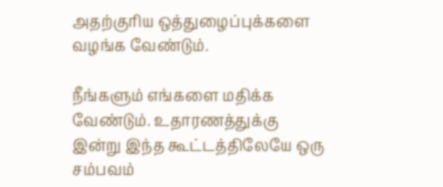அதற்குரிய ஒத்துழைப்புக்களை வழங்க வேண்டும்.

நீங்களும் எங்களை மதிக்க வேண்டும். உதாரணத்துக்கு இன்று இந்த கூட்டத்திலேயே ஒரு சம்பவம்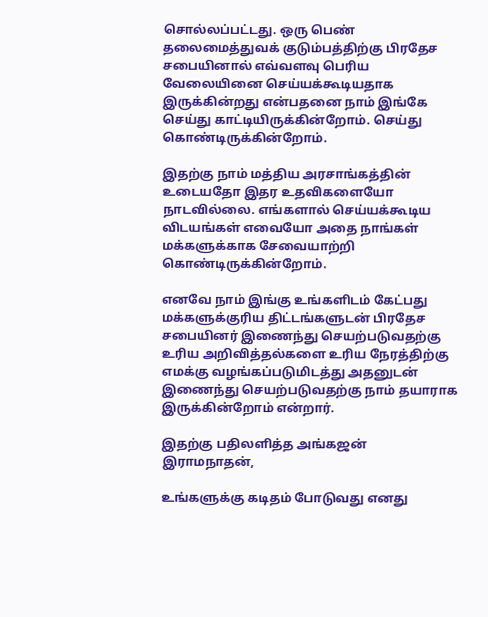சொல்லப்பட்டது. ஒரு பெண் தலைமைத்துவக் குடும்பத்திற்கு பிரதேச சபையினால் எவ்வளவு பெரிய வேலையினை செய்யக்கூடியதாக இருக்கின்றது என்பதனை நாம் இங்கே செய்து காட்டியிருக்கின்றோம். செய்து கொண்டிருக்கின்றோம்.

இதற்கு நாம் மத்திய அரசாங்கத்தின் உடையதோ இதர உதவிகளையோ நாடவில்லை. எங்களால் செய்யக்கூடிய விடயங்கள் எவையோ அதை நாங்கள் மக்களுக்காக சேவையாற்றி கொண்டிருக்கின்றோம்.

எனவே நாம் இங்கு உங்களிடம் கேட்பது மக்களுக்குரிய திட்டங்களுடன் பிரதேச சபையினர் இணைந்து செயற்படுவதற்கு உரிய அறிவித்தல்களை உரிய நேரத்திற்கு எமக்கு வழங்கப்படுமிடத்து அதனுடன் இணைந்து செயற்படுவதற்கு நாம் தயாராக இருக்கின்றோம் என்றார்.

இதற்கு பதிலளித்த அங்கஜன் இராமநாதன்,

உங்களுக்கு கடிதம் போடுவது எனது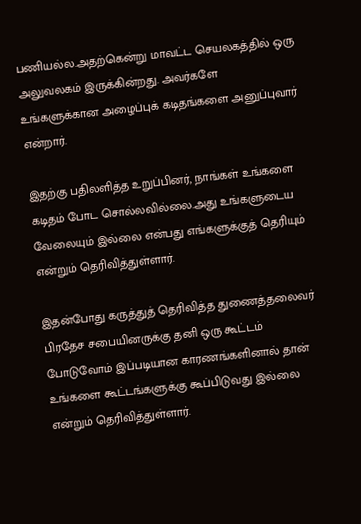பணியல்ல.அதற்கென்று மாவட்ட செயலகத்தில் ஒரு அலுவலகம் இருக்கின்றது. அவர்களே உங்களுக்கான அழைப்புக் கடிதங்களை அனுப்புவார் என்றார்.

இதற்கு பதிலளித்த உறுப்பினர், நாங்கள் உங்களை கடிதம் போட சொல்லவில்லை.அது உங்களுடைய வேலையும் இல்லை என்பது எங்களுக்குத் தெரியும் என்றும் தெரிவித்துள்ளார்.

இதன்போது கருத்துத் தெரிவித்த துணைத்தலைவர் பிரதேச சபையினருக்கு தனி ஒரு கூட்டம் போடுவோம் இப்படியான காரணங்களினால் தான் உங்களை கூட்டங்களுக்கு கூப்பிடுவது இல்லை என்றும் தெரிவித்துள்ளார்.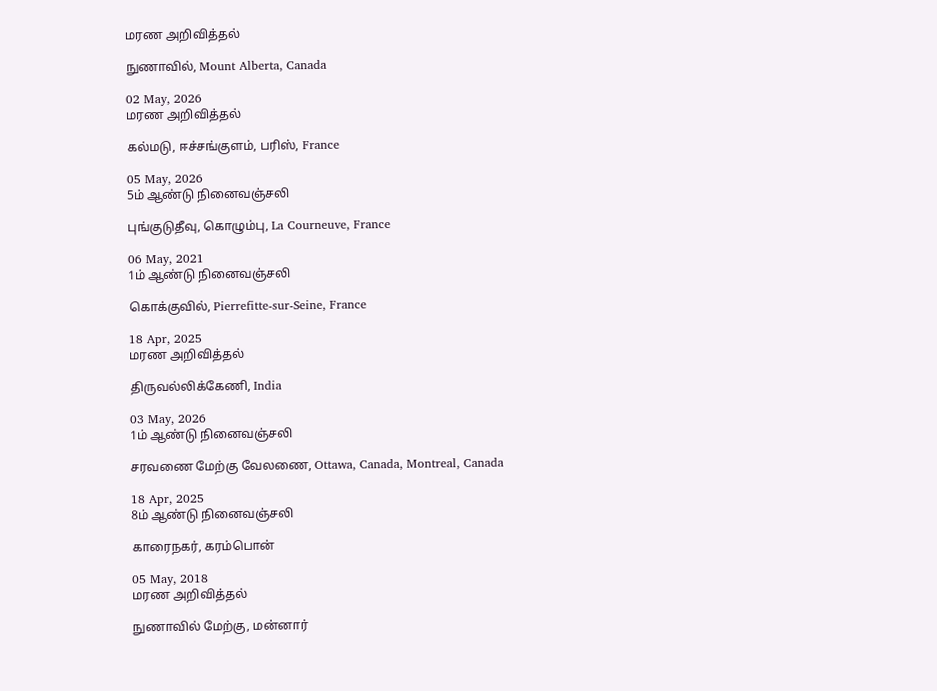மரண அறிவித்தல்

நுணாவில், Mount Alberta, Canada

02 May, 2026
மரண அறிவித்தல்

கல்மடு, ஈச்சங்குளம், பரிஸ், France

05 May, 2026
5ம் ஆண்டு நினைவஞ்சலி

புங்குடுதீவு, கொழும்பு, La Courneuve, France

06 May, 2021
1ம் ஆண்டு நினைவஞ்சலி

கொக்குவில், Pierrefitte-sur-Seine, France

18 Apr, 2025
மரண அறிவித்தல்

திருவல்லிக்கேணி, India

03 May, 2026
1ம் ஆண்டு நினைவஞ்சலி

சரவணை மேற்கு வேலணை, Ottawa, Canada, Montreal, Canada

18 Apr, 2025
8ம் ஆண்டு நினைவஞ்சலி

காரைநகர், கரம்பொன்

05 May, 2018
மரண அறிவித்தல்

நுணாவில் மேற்கு, மன்னார்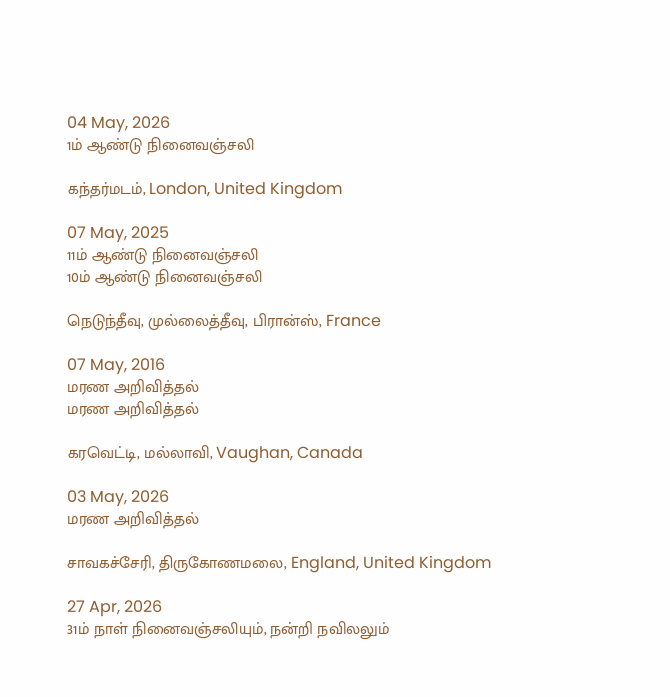04 May, 2026
1ம் ஆண்டு நினைவஞ்சலி

கந்தர்மடம், London, United Kingdom

07 May, 2025
11ம் ஆண்டு நினைவஞ்சலி
10ம் ஆண்டு நினைவஞ்சலி

நெடுந்தீவு, முல்லைத்தீவு, பிரான்ஸ், France

07 May, 2016
மரண அறிவித்தல்
மரண அறிவித்தல்

கரவெட்டி, மல்லாவி, Vaughan, Canada

03 May, 2026
மரண அறிவித்தல்

சாவகச்சேரி, திருகோணமலை, England, United Kingdom

27 Apr, 2026
31ம் நாள் நினைவஞ்சலியும், நன்றி நவிலலும்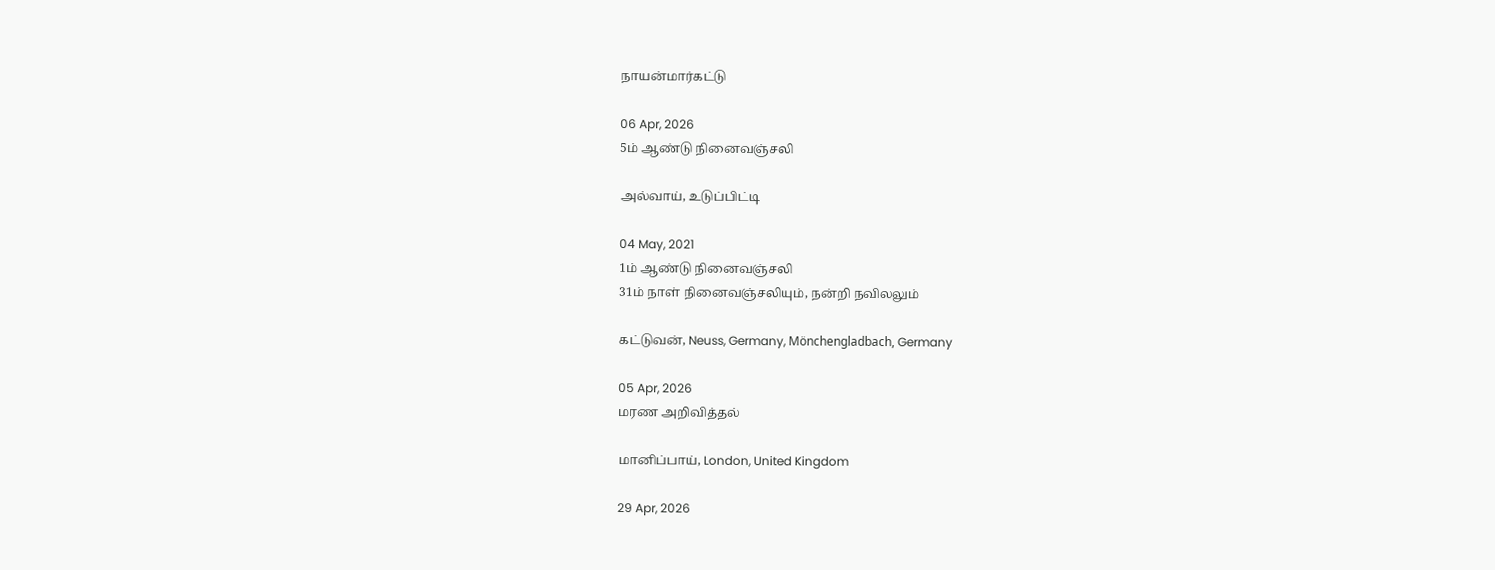நாயன்மார்கட்டு

06 Apr, 2026
5ம் ஆண்டு நினைவஞ்சலி

அல்வாய், உடுப்பிட்டி

04 May, 2021
1ம் ஆண்டு நினைவஞ்சலி
31ம் நாள் நினைவஞ்சலியும், நன்றி நவிலலும்

கட்டுவன், Neuss, Germany, Mönchengladbach, Germany

05 Apr, 2026
மரண அறிவித்தல்

மானிப்பாய், London, United Kingdom

29 Apr, 2026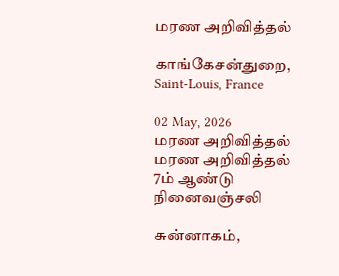மரண அறிவித்தல்

காங்கேசன்துறை, Saint-Louis, France

02 May, 2026
மரண அறிவித்தல்
மரண அறிவித்தல்
7ம் ஆண்டு நினைவஞ்சலி

சுன்னாகம்,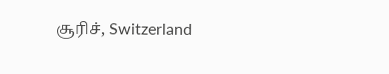சூரிச், Switzerland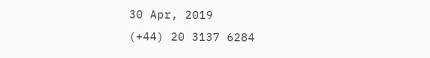30 Apr, 2019
(+44) 20 3137 6284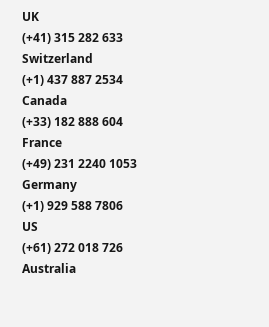UK
(+41) 315 282 633
Switzerland
(+1) 437 887 2534
Canada
(+33) 182 888 604
France
(+49) 231 2240 1053
Germany
(+1) 929 588 7806
US
(+61) 272 018 726
Australia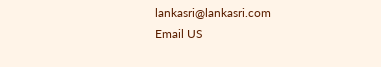lankasri@lankasri.com
Email US